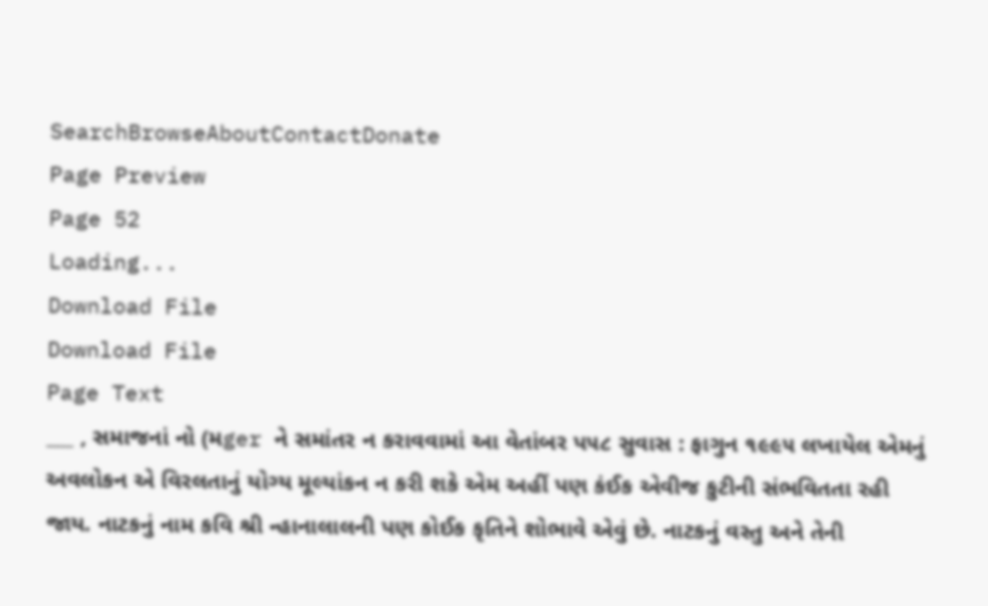SearchBrowseAboutContactDonate
Page Preview
Page 52
Loading...
Download File
Download File
Page Text
___ , સમાજનાં નો (મger ને સમાંતર ન કરાવવામાં આ વેતાંબર પ૫૮ સુવાસ : ફાગુન ૧૯૯૫ લખાયેલ એમનું અવલોકન એ વિરલતાનું યોગ્ય મૂલ્યાંકન ન કરી શકે એમ અહીં પણ કંઈક એવીજ કુટીની સંભવિતતા રહી જાય. નાટકનું નામ કવિ શ્રી ન્હાનાલાલની પણ કોઈક કૃતિને શોભાવે એવું છે. નાટકનું વસ્તુ અને તેની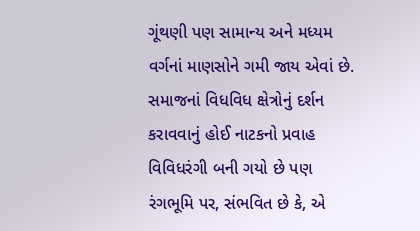ગૂંથણી પણ સામાન્ય અને મધ્યમ વર્ગનાં માણસોને ગમી જાય એવાં છે. સમાજનાં વિધવિધ ક્ષેત્રોનું દર્શન કરાવવાનું હોઈ નાટકનો પ્રવાહ વિવિધરંગી બની ગયો છે પણ રંગભૂમિ પર, સંભવિત છે કે, એ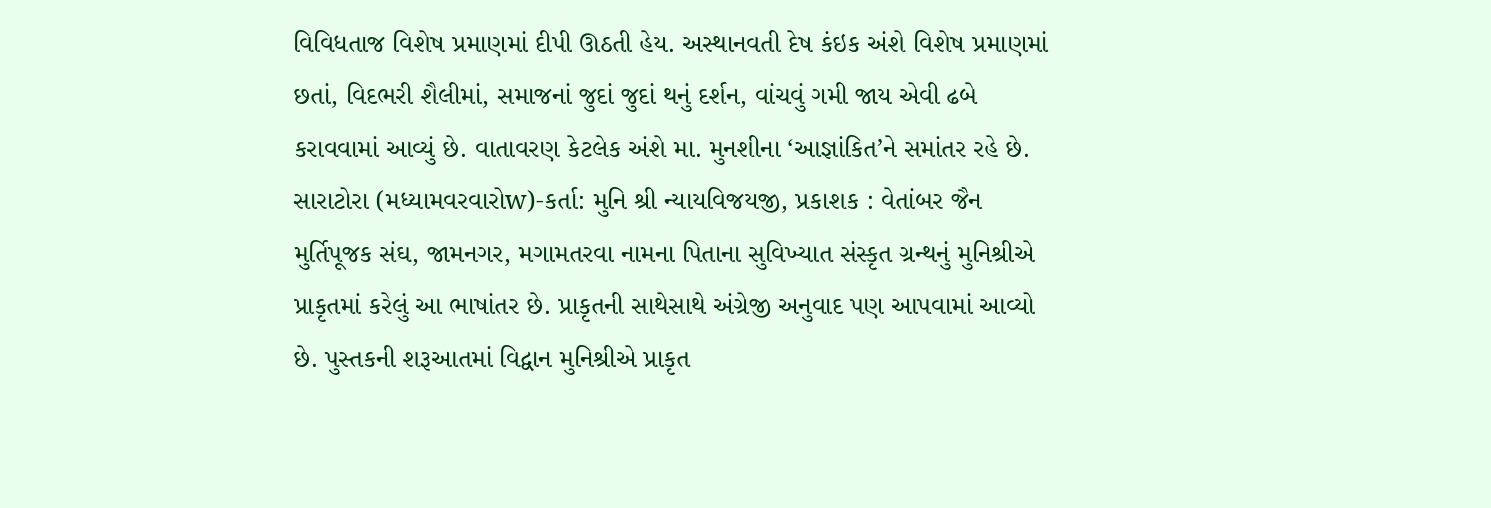વિવિધતાજ વિશેષ પ્રમાણમાં દીપી ઊઠતી હેય. અસ્થાનવતી દેષ કંઇક અંશે વિશેષ પ્રમાણમાં છતાં, વિદભરી શૈલીમાં, સમાજનાં જુદાં જુદાં થનું દર્શન, વાંચવું ગમી જાય એવી ઢબે કરાવવામાં આવ્યું છે. વાતાવરણ કેટલેક અંશે મા. મુનશીના ‘આજ્ઞાંકિત’ને સમાંતર રહે છે. સારાટોરા (મધ્યામવરવારોw)-કર્તા: મુનિ શ્રી ન્યાયવિજયજી, પ્રકાશક : વેતાંબર જૈન મુર્તિપૂજક સંઘ, જામનગર, મગામતરવા નામના પિતાના સુવિખ્યાત સંસ્કૃત ગ્રન્થનું મુનિશ્રીએ પ્રાકૃતમાં કરેલું આ ભાષાંતર છે. પ્રાકૃતની સાથેસાથે અંગ્રેજી અનુવાદ પણ આપવામાં આવ્યો છે. પુસ્તકની શરૂઆતમાં વિદ્વાન મુનિશ્રીએ પ્રાકૃત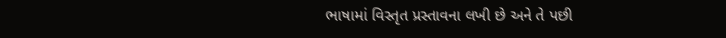ભાષામાં વિસ્તૃત પ્રસ્તાવના લખી છે અને તે પછી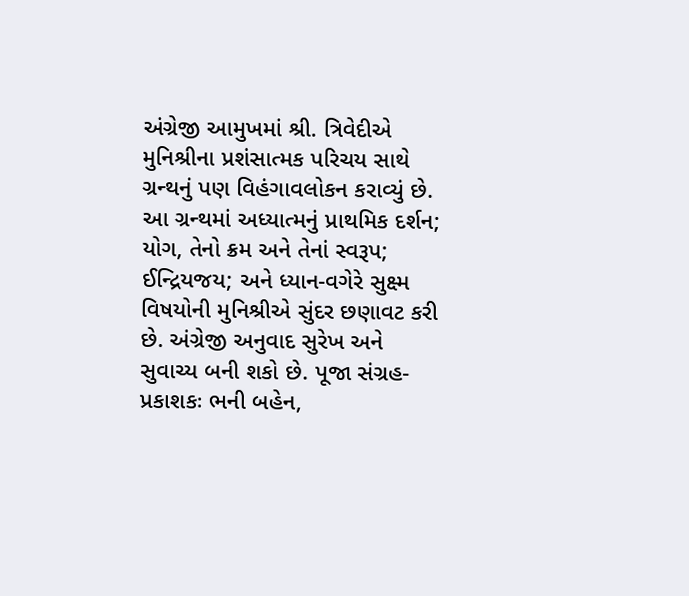અંગ્રેજી આમુખમાં શ્રી. ત્રિવેદીએ મુનિશ્રીના પ્રશંસાત્મક પરિચય સાથે ગ્રન્થનું પણ વિહંગાવલોકન કરાવ્યું છે. આ ગ્રન્થમાં અધ્યાત્મનું પ્રાથમિક દર્શન; યોગ, તેનો ક્રમ અને તેનાં સ્વરૂપ; ઈન્દ્રિયજય; અને ધ્યાન-વગેરે સુક્ષ્મ વિષયોની મુનિશ્રીએ સુંદર છણાવટ કરી છે. અંગ્રેજી અનુવાદ સુરેખ અને સુવાચ્ય બની શકો છે. પૂજા સંગ્રહ-પ્રકાશકઃ ભની બહેન,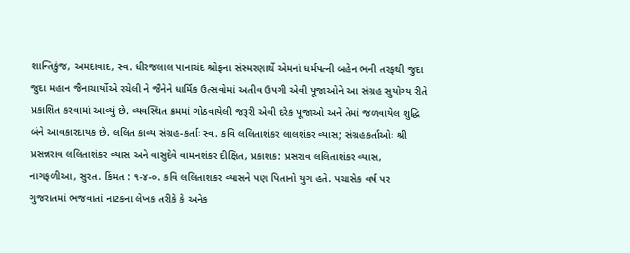શાન્તિકુંજ, અમદાવાદ, સ્વ. ધીરજલાલ પાનાચંદ શ્રોફના સંસ્મરણાર્થે એમનાં ધર્મપત્ની બહેન ભની તરફથી જુદા જુદા મહાન જૈનાચાર્યોએ રચેલી ને જૈનેને ધાર્મિક ઉત્સવોમાં અતીવ ઉપગી એવી પૂજાઓને આ સંગ્રહ સુયોગ્ય રીતે પ્રકાશિત કરવામાં આવ્યું છે. વ્યવસ્થિત ક્રમમાં ગોઠવાયેલી જરૂરી એવી દરેક પૂજાઓ અને તેમાં જળવાયેલ શુદ્ધિ બંને આવકારદાયક છે. લલિત કાવ્ય સંગ્રહ-કર્તાઃ સ્વ. કવિ લલિતાશંકર લાલશંકર વ્યાસ; સંગ્રહકર્તાઓઃ શ્રી પ્રસન્નરાવ લલિતાશંકર વ્યાસ અને વાસુદેવે વામનશંકર દીક્ષિત, પ્રકાશક: પ્રસરાવ લલિતાશંકર વ્યાસ, નાગફળીઆ, સુરત. કિંમત : ૧-૪-૦. કવિ લલિતાશકર વ્યાસને પણ પિતાનો યુગ હતે. પચાસેક વર્ષ પર ગુજરાતમાં ભજવાતાં નાટકના લેખક તરીકે કે અનેક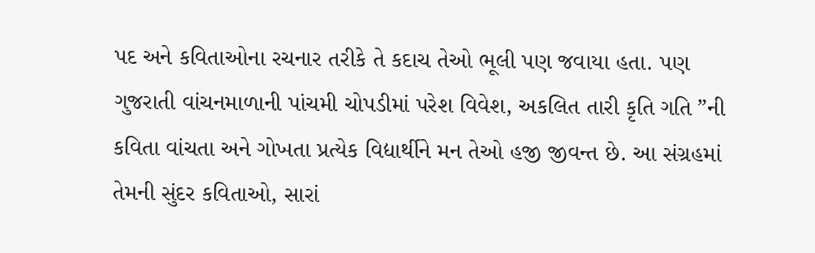પદ અને કવિતાઓના રચનાર તરીકે તે કદાચ તેઓ ભૂલી પણ જવાયા હતા. પણ ગુજરાતી વાંચનમાળાની પાંચમી ચોપડીમાં પરેશ વિવેશ, અકલિત તારી કૃતિ ગતિ ”ની કવિતા વાંચતા અને ગોખતા પ્રત્યેક વિદ્યાર્થીને મન તેઓ હજી જીવન્ત છે. આ સંગ્રહમાં તેમની સુંદર કવિતાઓ, સારાં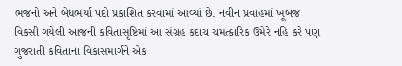ભજનો અને બેધભર્યા પદો પ્રકાશિત કરવામાં આવ્યાં છે. નવીન પ્રવાહમાં ખૂબજ વિકસી ગયેલી આજની કવિતાસૃષ્ટિમાં આ સંગ્રહ કદાચ ચમત્કારિક ઉમેરે નહિ કરે પણ ગુજરાતી કવિતાના વિકાસમાર્ગને એક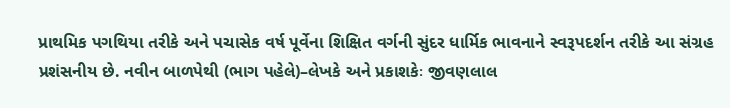પ્રાથમિક પગથિયા તરીકે અને પચાસેક વર્ષ પૂર્વેના શિક્ષિત વર્ગની સુંદર ધાર્મિક ભાવનાને સ્વરૂપદર્શન તરીકે આ સંગ્રહ પ્રશંસનીય છે. નવીન બાળપેથી (ભાગ પહેલે)–લેખકે અને પ્રકાશકેઃ જીવણલાલ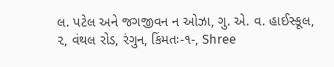લ. પટેલ અને જગજીવન ન ઓઝા, ગુ. એ. વ. હાઈસ્કૂલ, ૨, વંથલ રોડ, રંગુન, કિંમતઃ-૧-, Shree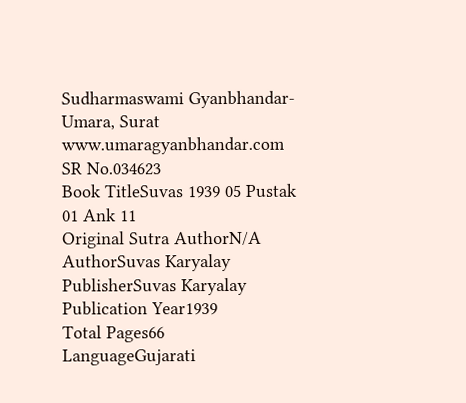Sudharmaswami Gyanbhandar-Umara, Surat www.umaragyanbhandar.com
SR No.034623
Book TitleSuvas 1939 05 Pustak 01 Ank 11
Original Sutra AuthorN/A
AuthorSuvas Karyalay
PublisherSuvas Karyalay
Publication Year1939
Total Pages66
LanguageGujarati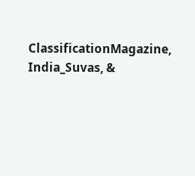ClassificationMagazine, India_Suvas, &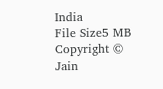India
File Size5 MB
Copyright © Jain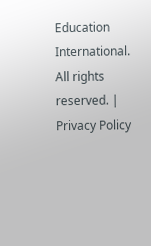Education International. All rights reserved. | Privacy Policy